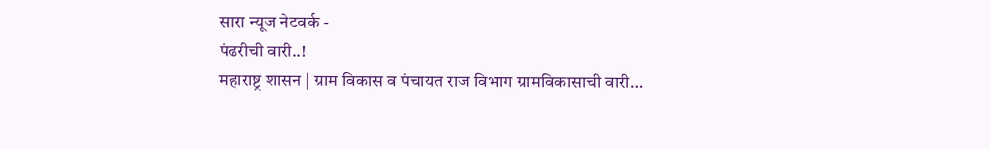सारा न्यूज नेटवर्क -
पंढरीची वारी..!
महाराष्ट्र शासन | ग्राम विकास व पंचायत राज विभाग ग्रामविकासाची वारी…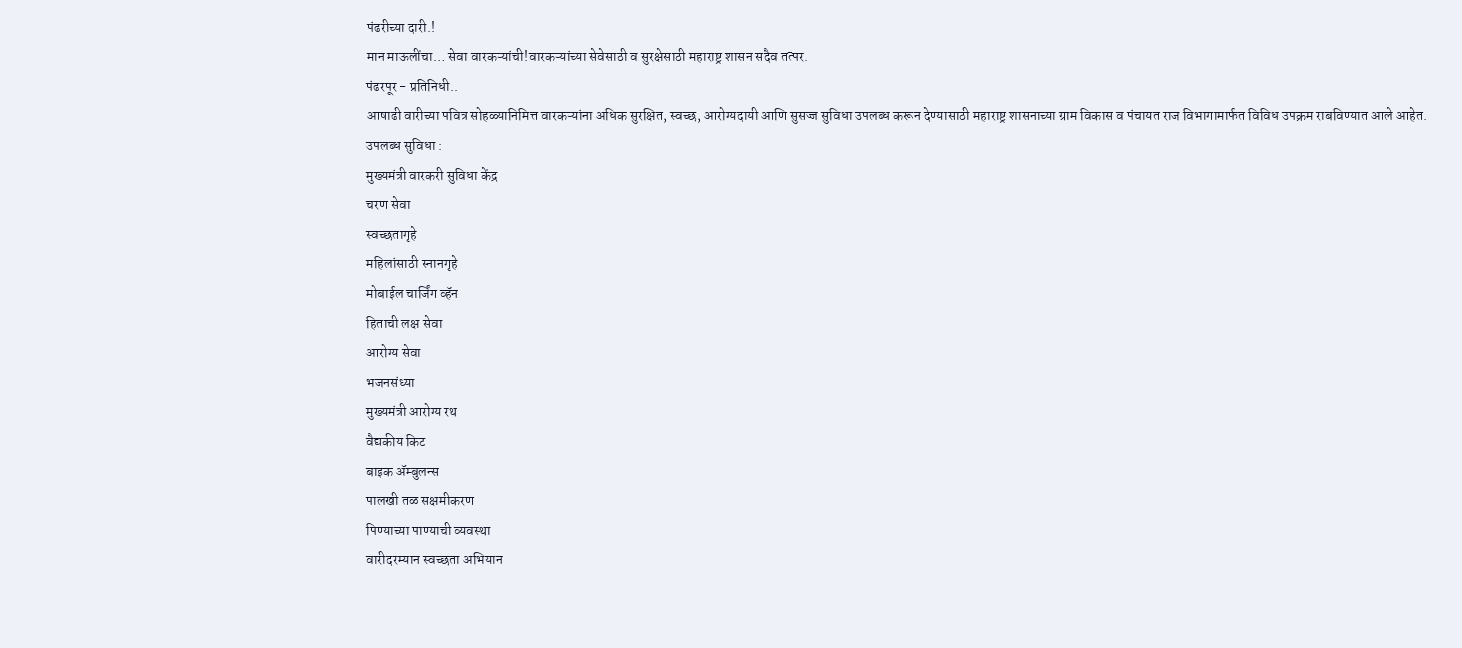पंढरीच्या दारी.!
मान माऊलींचा… सेवा वारकऱ्यांची!वारकऱ्यांच्या सेवेसाठी व सुरक्षेसाठी महाराष्ट्र शासन सदैव तत्पर.
पंढरपूर - प्रतिनिधी..
आषाढी वारीच्या पवित्र सोहळ्यानिमित्त वारकऱ्यांना अधिक सुरक्षित, स्वच्छ, आरोग्यदायी आणि सुसज्ज सुविधा उपलब्ध करून देण्यासाठी महाराष्ट्र शासनाच्या ग्राम विकास व पंचायत राज विभागामार्फत विविध उपक्रम राबविण्यात आले आहेत.
उपलब्ध सुविधा :
मुख्यमंत्री वारकरी सुविधा केंद्र
चरण सेवा
स्वच्छतागृहे
महिलांसाठी स्नानगृहे
मोबाईल चार्जिंग व्हॅन
हिताची लक्ष सेवा
आरोग्य सेवा
भजनसंध्या
मुख्यमंत्री आरोग्य रथ
वैद्यकीय किट
बाइक ॲम्बुलन्स
पालखी तळ सक्षमीकरण
पिण्याच्या पाण्याची व्यवस्था
वारीदरम्यान स्वच्छता अभियान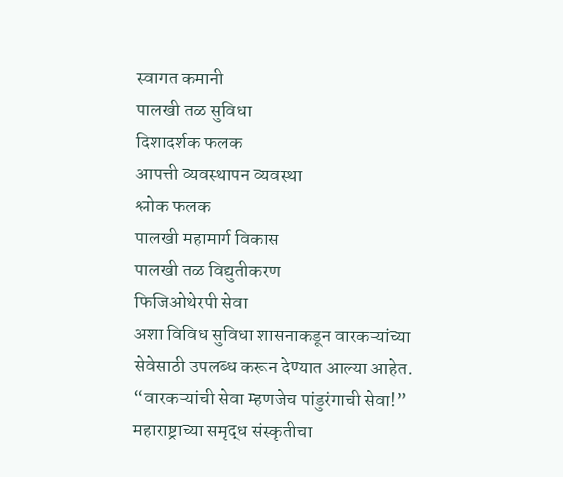स्वागत कमानी
पालखी तळ सुविधा
दिशादर्शक फलक
आपत्ती व्यवस्थापन व्यवस्था
श्लोक फलक
पालखी महामार्ग विकास
पालखी तळ विद्युतीकरण
फिजिओथेरपी सेवा
अशा विविध सुविधा शासनाकडून वारकऱ्यांच्या सेवेसाठी उपलब्ध करून देण्यात आल्या आहेत.
“वारकऱ्यांची सेवा म्हणजेच पांडुरंगाची सेवा!”
महाराष्ट्राच्या समृद्ध संस्कृतीचा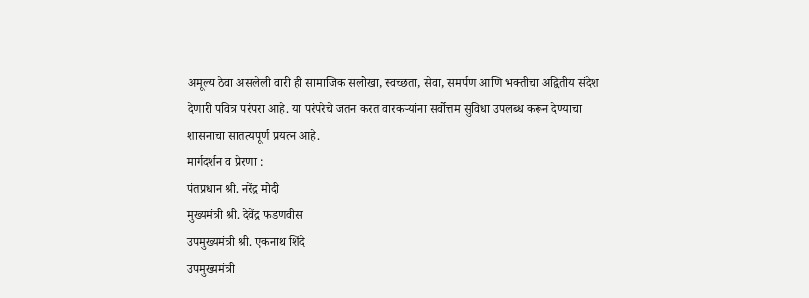अमूल्य ठेवा असलेली वारी ही सामाजिक सलोखा, स्वच्छता, सेवा, समर्पण आणि भक्तीचा अद्वितीय संदेश देणारी पवित्र परंपरा आहे. या परंपरेचे जतन करत वारकऱ्यांना सर्वोत्तम सुविधा उपलब्ध करून देण्याचा शासनाचा सातत्यपूर्ण प्रयत्न आहे.
मार्गदर्शन व प्रेरणा :
पंतप्रधान श्री. नरेंद्र मोदी
मुख्यमंत्री श्री. देवेंद्र फडणवीस
उपमुख्यमंत्री श्री. एकनाथ शिंदे
उपमुख्यमंत्री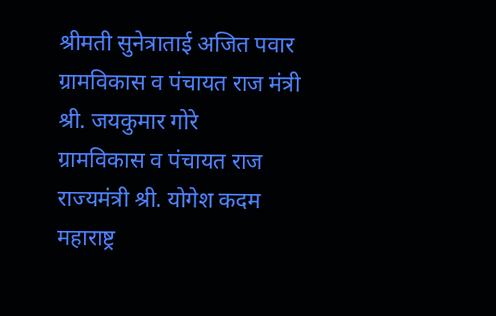श्रीमती सुनेत्राताई अजित पवार
ग्रामविकास व पंचायत राज मंत्री श्री. जयकुमार गोरे
ग्रामविकास व पंचायत राज राज्यमंत्री श्री. योगेश कदम
महाराष्ट्र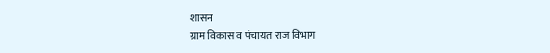शासन
ग्राम विकास व पंचायत राज विभाग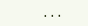...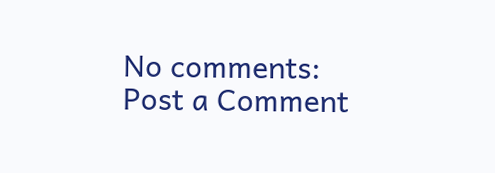No comments:
Post a Comment